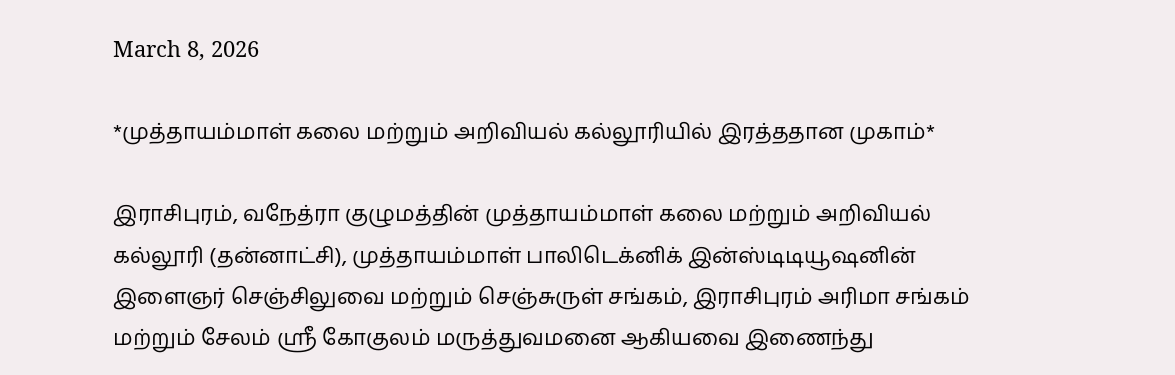March 8, 2026

*முத்தாயம்மாள் கலை மற்றும் அறிவியல் கல்லூரியில் இரத்ததான முகாம்*

இராசிபுரம், வநேத்ரா குழுமத்தின் முத்தாயம்மாள் கலை மற்றும் அறிவியல் கல்லூரி (தன்னாட்சி), முத்தாயம்மாள் பாலிடெக்னிக் இன்ஸ்டிடியூஷனின் இளைஞர் செஞ்சிலுவை மற்றும் செஞ்சுருள் சங்கம், இராசிபுரம் அரிமா சங்கம் மற்றும் சேலம் ஶ்ரீ கோகுலம் மருத்துவமனை ஆகியவை இணைந்து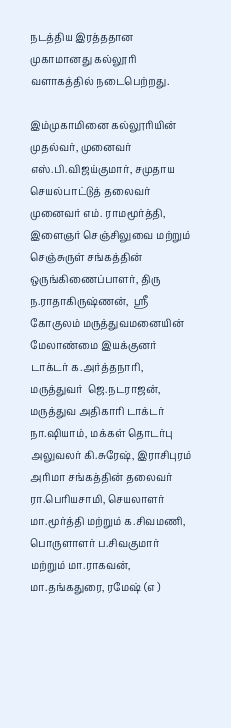நடத்திய இரத்ததான முகாமானது கல்லூரி வளாகத்தில் நடைபெற்றது.

இம்முகாமினை கல்லூரியின் முதல்வர், முனைவர் எஸ்.பி.விஜய்குமார், சமுதாய செயல்பாட்டுத் தலைவர் முனைவர் எம். ராமமூர்த்தி, இளைஞர் செஞ்சிலுவை மற்றும் செஞ்சுருள் சங்கத்தின் ஒருங்கிணைப்பாளர், திரு ந.ராதாகிருஷ்ணன்,  ஶ்ரீ கோகுலம் மருத்துவமனையின் மேலாண்மை இயக்குனர் டாக்டர் க.அர்த்தநாரி, மருத்துவர்  ஜெ.நடராஜன், மருத்துவ அதிகாரி டாக்டர் நா.ஷியாம், மக்கள் தொடர்பு அலுவலர் கி.சுரேஷ், இராசிபுரம் அரிமா சங்கத்தின் தலைவர் ரா.பெரியசாமி, செயலாளர் மா.மூர்த்தி மற்றும் க.சிவமணி, பொருளாளர் ப.சிவகுமார் மற்றும் மா.ராகவன், மா.தங்கதுரை, ரமேஷ் (எ )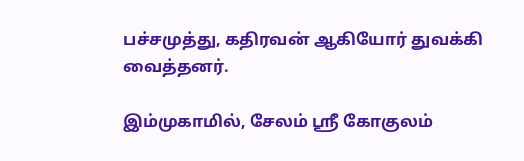பச்சமுத்து, கதிரவன் ஆகியோர் துவக்கி வைத்தனர்.

இம்முகாமில், சேலம் ஶ்ரீ கோகுலம்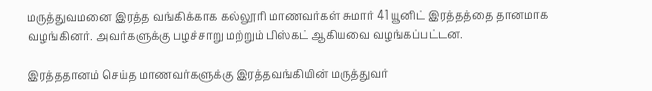மருத்துவமனை இரத்த வங்கிக்காக கல்லூரி மாணவர்கள் சுமார் 41 யூனிட் இரத்தத்தை தானமாக வழங்கினர். அவர்களுக்கு பழச்சாறு மற்றும் பிஸ்கட் ஆகியவை வழங்கப்பட்டன.

இரத்ததானம் செய்த மாணவர்களுக்கு இரத்தவங்கியின் மருத்துவர்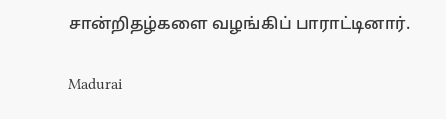சான்றிதழ்களை வழங்கிப் பாராட்டினார்.

Madurai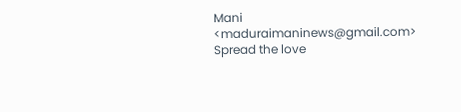Mani <maduraimaninews@gmail.com>
Spread the love